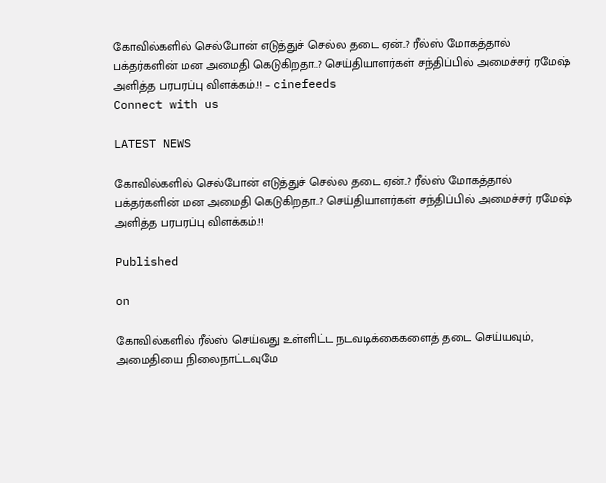கோவில்களில் செல்போன் எடுத்துச் செல்ல தடை ஏன்..? ரீல்ஸ் மோகத்தால் பக்தர்களின் மன அமைதி கெடுகிறதா..? செய்தியாளர்கள் சந்திப்பில் அமைச்சர் ரமேஷ் அளித்த பரபரப்பு விளக்கம்.!! – cinefeeds
Connect with us

LATEST NEWS

கோவில்களில் செல்போன் எடுத்துச் செல்ல தடை ஏன்..? ரீல்ஸ் மோகத்தால் பக்தர்களின் மன அமைதி கெடுகிறதா..? செய்தியாளர்கள் சந்திப்பில் அமைச்சர் ரமேஷ் அளித்த பரபரப்பு விளக்கம்.!!

Published

on

கோவில்களில் ரீல்ஸ் செய்வது உள்ளிட்ட நடவடிக்கைகளைத் தடை செய்யவும், அமைதியை நிலைநாட்டவுமே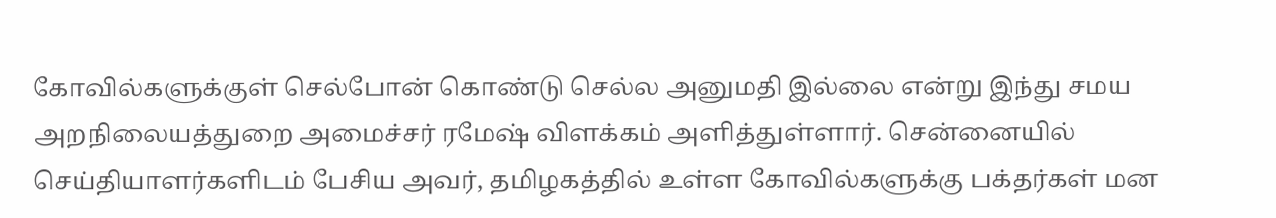கோவில்களுக்குள் செல்போன் கொண்டு செல்ல அனுமதி இல்லை என்று இந்து சமய அறநிலையத்துறை அமைச்சர் ரமேஷ் விளக்கம் அளித்துள்ளார். சென்னையில் செய்தியாளர்களிடம் பேசிய அவர், தமிழகத்தில் உள்ள கோவில்களுக்கு பக்தர்கள் மன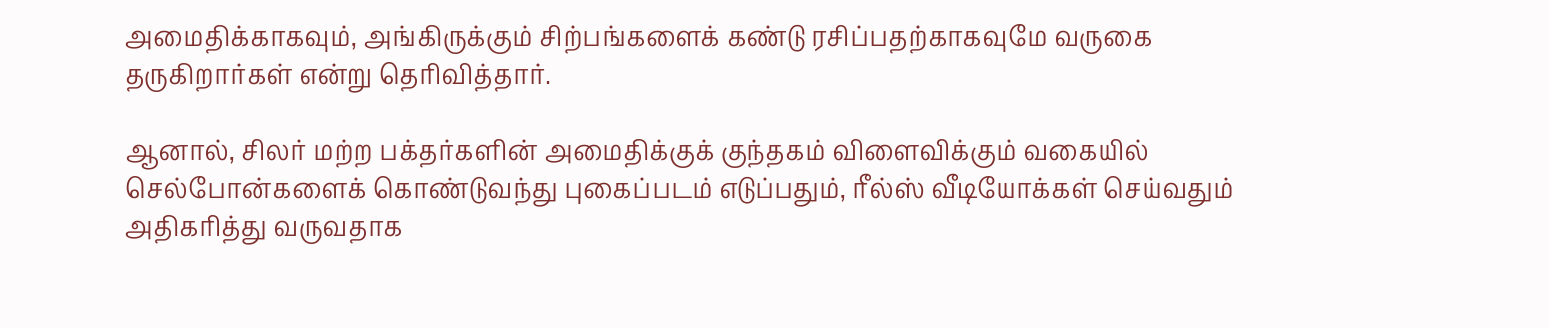அமைதிக்காகவும், அங்கிருக்கும் சிற்பங்களைக் கண்டு ரசிப்பதற்காகவுமே வருகை தருகிறார்கள் என்று தெரிவித்தார்.

ஆனால், சிலர் மற்ற பக்தர்களின் அமைதிக்குக் குந்தகம் விளைவிக்கும் வகையில் செல்போன்களைக் கொண்டுவந்து புகைப்படம் எடுப்பதும், ரீல்ஸ் வீடியோக்கள் செய்வதும் அதிகரித்து வருவதாக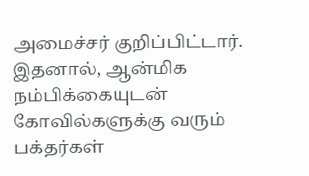அமைச்சர் குறிப்பிட்டார். இதனால், ஆன்மிக நம்பிக்கையுடன் கோவில்களுக்கு வரும் பக்தர்கள்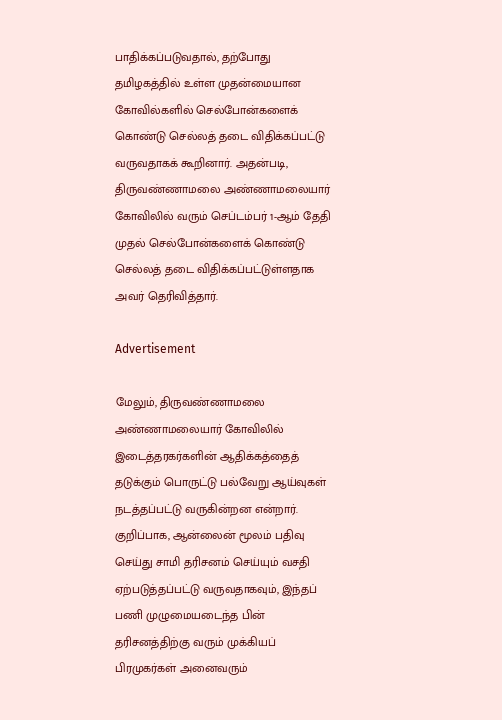பாதிக்கப்படுவதால், தற்போது தமிழகத்தில் உள்ள முதன்மையான கோவில்களில் செல்போன்களைக் கொண்டு செல்லத் தடை விதிக்கப்பட்டு வருவதாகக் கூறினார். அதன்படி, திருவண்ணாமலை அண்ணாமலையார் கோவிலில் வரும் செப்டம்பர் 1-ஆம் தேதி முதல் செல்போன்களைக் கொண்டு செல்லத் தடை விதிக்கப்பட்டுள்ளதாக அவர் தெரிவித்தார்.

Advertisement

மேலும், திருவண்ணாமலை அண்ணாமலையார் கோவிலில் இடைத்தரகர்களின் ஆதிக்கத்தைத் தடுக்கும் பொருட்டு பல்வேறு ஆய்வுகள் நடத்தப்பட்டு வருகின்றன என்றார். குறிப்பாக, ஆன்லைன் மூலம் பதிவு செய்து சாமி தரிசனம் செய்யும் வசதி ஏற்படுத்தப்பட்டு வருவதாகவும், இந்தப் பணி முழுமையடைந்த பின் தரிசனத்திற்கு வரும் முக்கியப் பிரமுகர்கள் அனைவரும்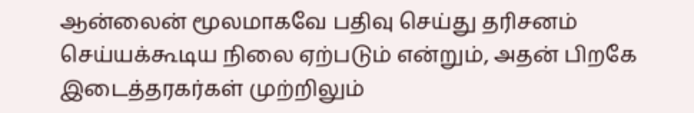ஆன்லைன் மூலமாகவே பதிவு செய்து தரிசனம் செய்யக்கூடிய நிலை ஏற்படும் என்றும், அதன் பிறகே இடைத்தரகர்கள் முற்றிலும்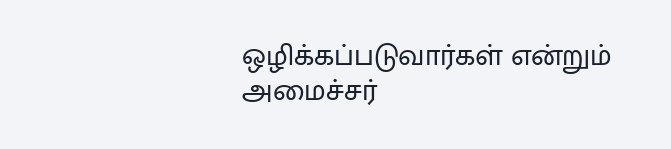ஒழிக்கப்படுவார்கள் என்றும் அமைச்சர்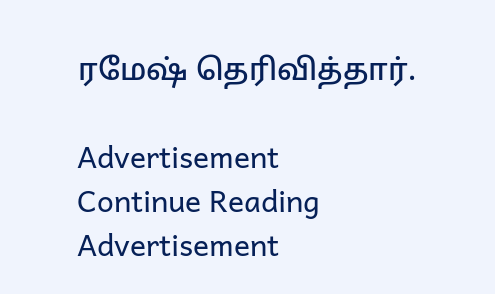ரமேஷ் தெரிவித்தார்.

Advertisement
Continue Reading
Advertisement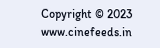Copyright © 2023 www.cinefeeds.in